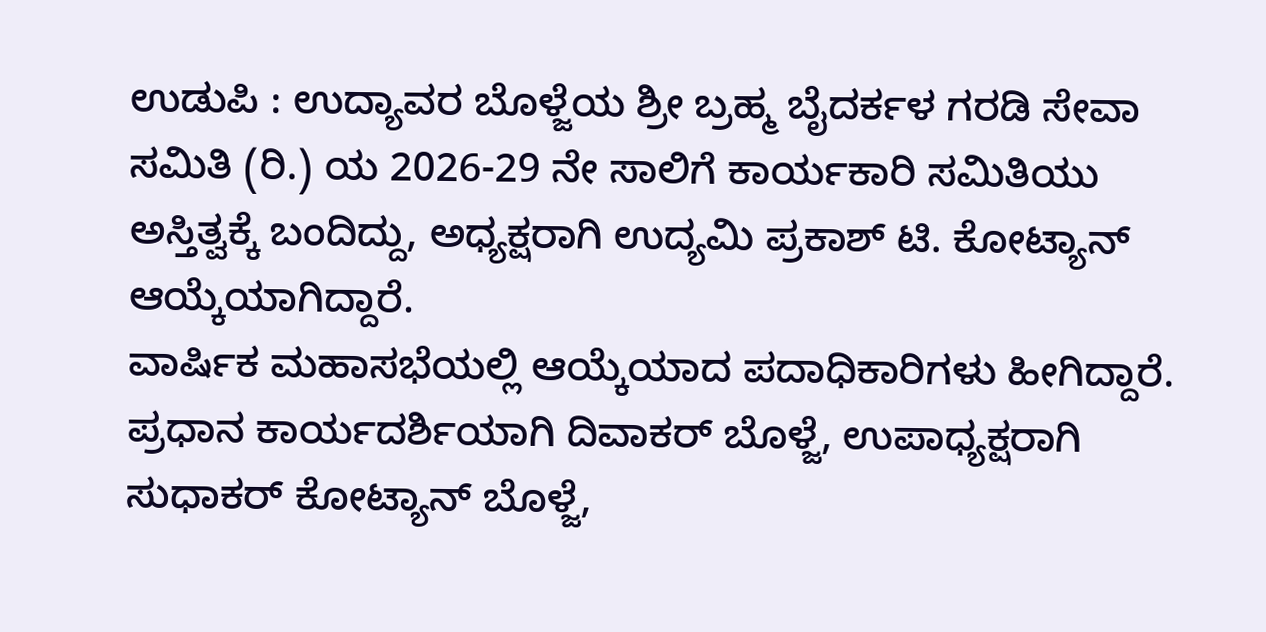ಉಡುಪಿ : ಉದ್ಯಾವರ ಬೊಳ್ಜೆಯ ಶ್ರೀ ಬ್ರಹ್ಮ ಬೈದರ್ಕಳ ಗರಡಿ ಸೇವಾ ಸಮಿತಿ (ರಿ.) ಯ 2026-29 ನೇ ಸಾಲಿಗೆ ಕಾರ್ಯಕಾರಿ ಸಮಿತಿಯು ಅಸ್ತಿತ್ವಕ್ಕೆ ಬಂದಿದ್ದು, ಅಧ್ಯಕ್ಷರಾಗಿ ಉದ್ಯಮಿ ಪ್ರಕಾಶ್ ಟಿ. ಕೋಟ್ಯಾನ್ ಆಯ್ಕೆಯಾಗಿದ್ದಾರೆ.
ವಾರ್ಷಿಕ ಮಹಾಸಭೆಯಲ್ಲಿ ಆಯ್ಕೆಯಾದ ಪದಾಧಿಕಾರಿಗಳು ಹೀಗಿದ್ದಾರೆ. ಪ್ರಧಾನ ಕಾರ್ಯದರ್ಶಿಯಾಗಿ ದಿವಾಕರ್ ಬೊಳ್ಜೆ, ಉಪಾಧ್ಯಕ್ಷರಾಗಿ ಸುಧಾಕರ್ ಕೋಟ್ಯಾನ್ ಬೊಳ್ಜೆ,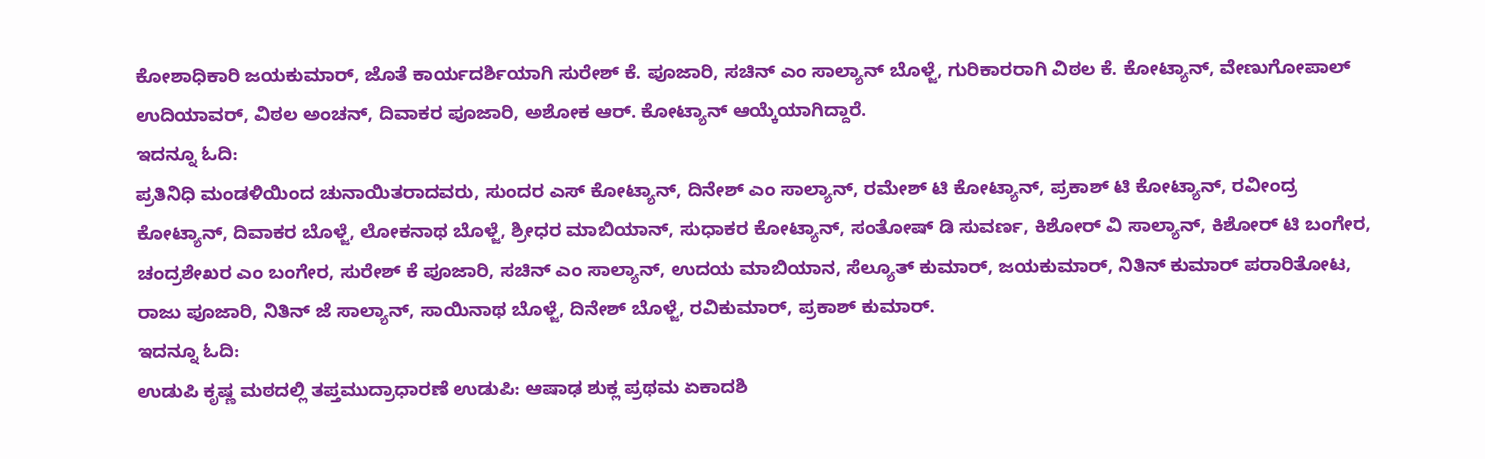ಕೋಶಾಧಿಕಾರಿ ಜಯಕುಮಾರ್, ಜೊತೆ ಕಾರ್ಯದರ್ಶಿಯಾಗಿ ಸುರೇಶ್ ಕೆ. ಪೂಜಾರಿ, ಸಚಿನ್ ಎಂ ಸಾಲ್ಯಾನ್ ಬೊಳ್ಜೆ, ಗುರಿಕಾರರಾಗಿ ವಿಠಲ ಕೆ. ಕೋಟ್ಯಾನ್, ವೇಣುಗೋಪಾಲ್ ಉದಿಯಾವರ್, ವಿಠಲ ಅಂಚನ್, ದಿವಾಕರ ಪೂಜಾರಿ, ಅಶೋಕ ಆರ್. ಕೋಟ್ಯಾನ್ ಆಯ್ಕೆಯಾಗಿದ್ದಾರೆ.
ಇದನ್ನೂ ಓದಿ:
ಪ್ರತಿನಿಧಿ ಮಂಡಳಿಯಿಂದ ಚುನಾಯಿತರಾದವರು, ಸುಂದರ ಎಸ್ ಕೋಟ್ಯಾನ್, ದಿನೇಶ್ ಎಂ ಸಾಲ್ಯಾನ್, ರಮೇಶ್ ಟಿ ಕೋಟ್ಯಾನ್, ಪ್ರಕಾಶ್ ಟಿ ಕೋಟ್ಯಾನ್, ರವೀಂದ್ರ ಕೋಟ್ಯಾನ್, ದಿವಾಕರ ಬೊಳ್ಜೆ, ಲೋಕನಾಥ ಬೊಳ್ಜೆ, ಶ್ರೀಧರ ಮಾಬಿಯಾನ್, ಸುಧಾಕರ ಕೋಟ್ಯಾನ್, ಸಂತೋಷ್ ಡಿ ಸುವರ್ಣ, ಕಿಶೋರ್ ವಿ ಸಾಲ್ಯಾನ್, ಕಿಶೋರ್ ಟಿ ಬಂಗೇರ, ಚಂದ್ರಶೇಖರ ಎಂ ಬಂಗೇರ, ಸುರೇಶ್ ಕೆ ಪೂಜಾರಿ, ಸಚಿನ್ ಎಂ ಸಾಲ್ಯಾನ್, ಉದಯ ಮಾಬಿಯಾನ, ಸೆಲ್ಯೂತ್ ಕುಮಾರ್, ಜಯಕುಮಾರ್, ನಿತಿನ್ ಕುಮಾರ್ ಪರಾರಿತೋಟ, ರಾಜು ಪೂಜಾರಿ, ನಿತಿನ್ ಜೆ ಸಾಲ್ಯಾನ್, ಸಾಯಿನಾಥ ಬೊಳ್ಜೆ, ದಿನೇಶ್ ಬೊಳ್ಜೆ, ರವಿಕುಮಾರ್, ಪ್ರಕಾಶ್ ಕುಮಾರ್.
ಇದನ್ನೂ ಓದಿ:
ಉಡುಪಿ ಕೃಷ್ಣ ಮಠದಲ್ಲಿ ತಪ್ತಮುದ್ರಾಧಾರಣೆ ಉಡುಪಿ: ಆಷಾಢ ಶುಕ್ಲ ಪ್ರಥಮ ಏಕಾದಶಿ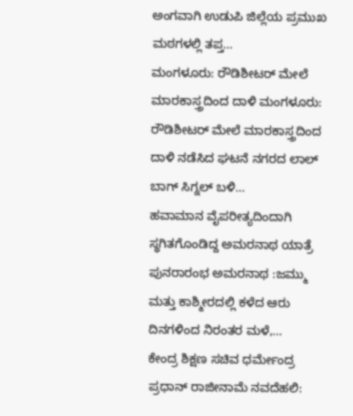ಅಂಗವಾಗಿ ಉಡುಪಿ ಜಿಲ್ಲೆಯ ಪ್ರಮುಖ ಮಠಗಳಲ್ಲಿ ತಪ್ತ…
ಮಂಗಳೂರು: ರೌಡಿಶೀಟರ್ ಮೇಲೆ ಮಾರಕಾಸ್ತ್ರದಿಂದ ದಾಳಿ ಮಂಗಳೂರು: ರೌಡಿಶೀಟರ್ ಮೇಲೆ ಮಾರಕಾಸ್ತ್ರದಿಂದ ದಾಳಿ ನಡೆಸಿದ ಘಟನೆ ನಗರದ ಲಾಲ್ ಬಾಗ್ ಸಿಗ್ನಲ್ ಬಳಿ…
ಹವಾಮಾನ ವೈಪರೀತ್ಯದಿಂದಾಗಿ ಸ್ಥಗಿತಗೊಂಡಿದ್ದ ಅಮರನಾಥ ಯಾತ್ರೆ ಪುನರಾರಂಭ ಅಮರನಾಥ :ಜಮ್ಮು ಮತ್ತು ಕಾಶ್ಮೀರದಲ್ಲಿ ಕಳೆದ ಆರು ದಿನಗಳಿಂದ ನಿರಂತರ ಮಳೆ,…
ಕೇಂದ್ರ ಶಿಕ್ಷಣ ಸಚಿವ ಧರ್ಮೇಂದ್ರ ಪ್ರಧಾನ್ ರಾಜೀನಾಮೆ ನವದೆಹಲಿ: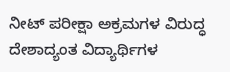ನೀಟ್ ಪರೀಕ್ಷಾ ಅಕ್ರಮಗಳ ವಿರುದ್ಧ ದೇಶಾದ್ಯಂತ ವಿದ್ಯಾರ್ಥಿಗಳ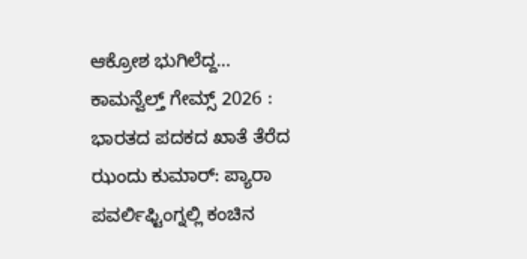ಆಕ್ರೋಶ ಭುಗಿಲೆದ್ದ…
ಕಾಮನ್ವೆಲ್ತ್ ಗೇಮ್ಸ್ 2026 : ಭಾರತದ ಪದಕದ ಖಾತೆ ತೆರೆದ ಝಂದು ಕುಮಾರ್: ಪ್ಯಾರಾ ಪವರ್ಲಿಫ್ಟಿಂಗ್ನಲ್ಲಿ ಕಂಚಿನ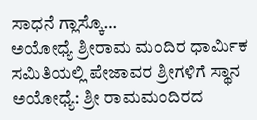ಸಾಧನೆ ಗ್ಲಾಸ್ಕೊ…
ಅಯೋಧ್ಯೆ ಶ್ರೀರಾಮ ಮಂದಿರ ಧಾರ್ಮಿಕ ಸಮಿತಿಯಲ್ಲಿ ಪೇಜಾವರ ಶ್ರೀಗಳಿಗೆ ಸ್ಥಾನ ಅಯೋಧ್ಯೆ: ಶ್ರೀ ರಾಮಮಂದಿರದ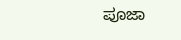ಪೂಜಾ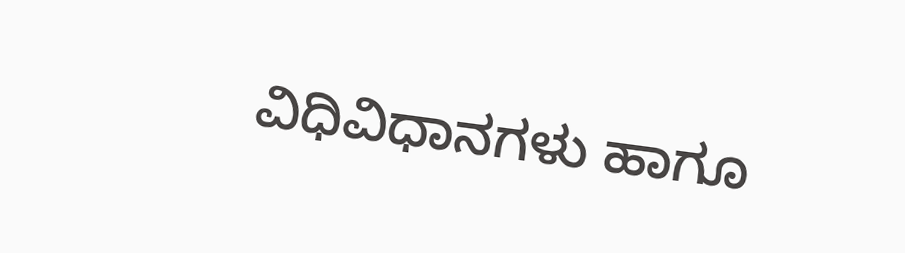ವಿಧಿವಿಧಾನಗಳು ಹಾಗೂ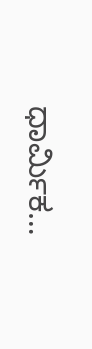ಧಾರ್ಮಿಕ…